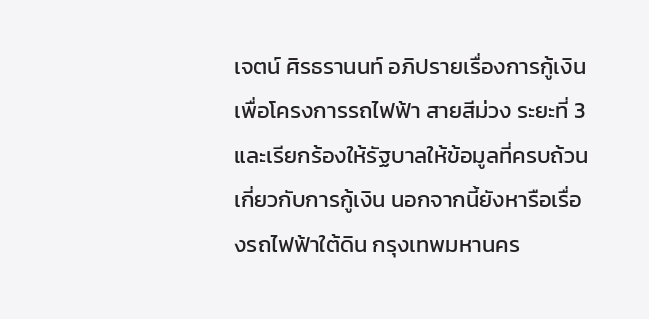เจตน์ ศิรธรานนท์ อภิปรายเรื่องการกู้เงินเพื่อโครงการรถไฟฟ้า สายสีม่วง ระยะที่ 3 และเรียกร้องให้รัฐบาลให้ข้อมูลที่ครบถ้วนเกี่ยวกับการกู้เงิน นอกจากนี้ยังหารือเรื่องรถไฟฟ้าใต้ดิน กรุงเทพมหานคร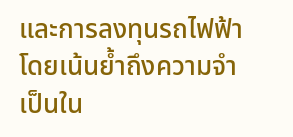และการลงทุนรถไฟฟ้า โดยเน้นย้ำถึงความจำเป็นใน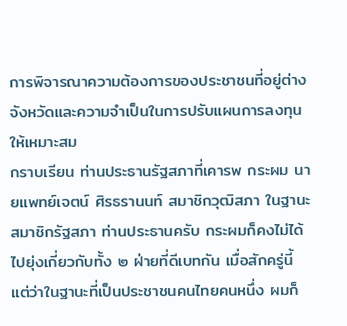การพิจารณาความต้องการของประชาชนที่อยู่ต่างจังหวัดและความจำเป็นในการปรับแผนการลงทุนให้เหมาะสม
กราบเรียน ท่านประธานรัฐสภาที่เคารพ กระผม นายแพทย์เจตน์ ศิรธรานนท์ สมาชิกวุฒิสภา ในฐานะ สมาชิกรัฐสภา ท่านประธานครับ กระผมก็คงไม่ได้ไปยุ่งเกี่ยวกับทั้ง ๒ ฝ่ายที่ดีเบทกัน เมื่อสักครู่นี้ แต่ว่าในฐานะที่เป็นประชาชนคนไทยคนหนึ่ง ผมก็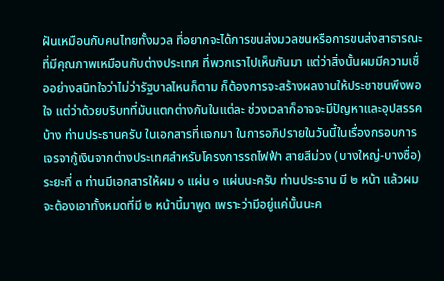ฝันเหมือนกับคนไทยทั้งมวล ที่อยากจะได้การขนส่งมวลชนหรือการขนส่งสาธารณะที่มีคุณภาพเหมือนกับต่างประเทศ ที่พวกเราไปเห็นกันมา แต่ว่าสิ่งนั้นผมมีความเชื่ออย่างสนิทใจว่าไม่ว่ารัฐบาลไหนก็ตาม ก็ต้องการจะสร้างผลงานให้ประชาชนพึงพอใจ แต่ว่าด้วยบริบทที่มันแตกต่างกันในแต่ละ ช่วงเวลาก็อาจจะมีปัญหาและอุปสรรคบ้าง ท่านประธานครับ ในเอกสารที่แจกมา ในการอภิปรายในวันนี้ในเรื่องกรอบการเจรจากู้เงินจากต่างประเทศสําหรับโครงการรถไฟฟ้า สายสีม่วง (บางใหญ่-บางซื่อ) ระยะที่ ๓ ท่านมีเอกสารให้ผม ๑ แผ่น ๑ แผ่นนะครับ ท่านประธาน มี ๒ หน้า แล้วผมจะต้องเอาทั้งหมดที่มี ๒ หน้านี้มาพูด เพราะว่ามีอยู่แค่นั้นนะค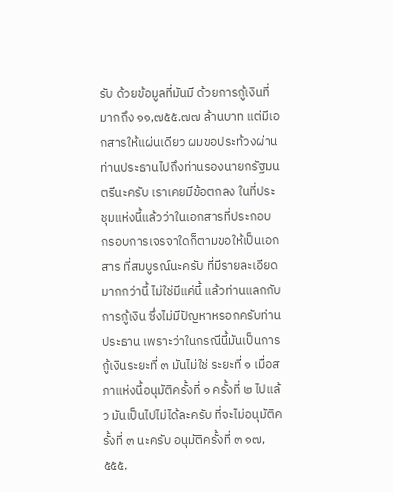รับ ด้วยข้อมูลที่มันมี ด้วยการกู้เงินที่มากถึง ๑๑,๗๕๕.๗๗ ล้านบาท แต่มีเอกสารให้แผ่นเดียว ผมขอประท้วงผ่านท่านประธานไปถึงท่านรองนายกรัฐมนตรีนะครับ เราเคยมีข้อตกลง ในที่ประชุมแห่งนี้แล้วว่าในเอกสารที่ประกอบ กรอบการเจรจาใดก็ตามขอให้เป็นเอกสาร ที่สมบูรณ์นะครับ ที่มีรายละเอียดมากกว่านี้ ไม่ใช่มีแค่นี้ แล้วท่านแลกกับการกู้เงิน ซึ่งไม่มีปัญหาหรอกครับท่านประธาน เพราะว่าในกรณีนี้มันเป็นการกู้เงินระยะที่ ๓ มันไม่ใช่ ระยะที่ ๑ เมื่อสภาแห่งนี้อนุมัติครั้งที่ ๑ ครั้งที่ ๒ ไปแล้ว มันเป็นไปไม่ได้ละครับ ที่จะไม่อนุมัติครั้งที่ ๓ นะครับ อนุมัติครั้งที่ ๓ ๑๗,๕๕๕.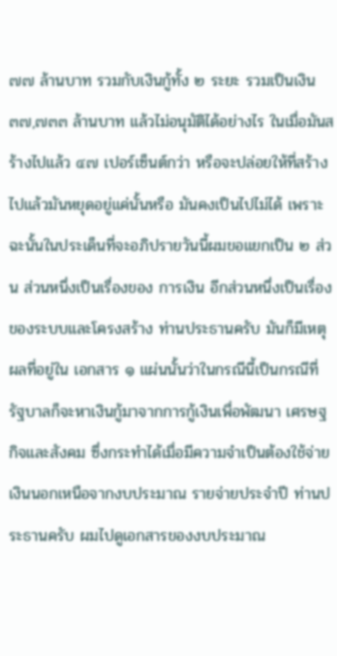๗๗ ล้านบาท รวมกับเงินกู้ทั้ง ๒ ระยะ รวมเป็นเงิน ๓๗,๗๓๓ ล้านบาท แล้วไม่อนุมัติได้อย่างไร ในเมื่อมันสร้างไปแล้ว ๔๗ เปอร์เซ็นต์กว่า หรือจะปล่อยให้ที่สร้างไปแล้วมันหยุดอยู่แค่นั้นหรือ มันคงเป็นไปไม่ได้ เพราะฉะนั้นในประเด็นที่จะอภิปรายวันนี้ผมขอแยกเป็น ๒ ส่วน ส่วนหนึ่งเป็นเรื่องของ การเงิน อีกส่วนหนึ่งเป็นเรื่องของระบบและโครงสร้าง ท่านประธานครับ มันก็มีเหตุผลที่อยู่ใน เอกสาร ๑ แผ่นนั้นว่าในกรณีนี้เป็นกรณีที่รัฐบาลก็จะหาเงินกู้มาจากการกู้เงินเพื่อพัฒนา เศรษฐกิจและสังคม ซึ่งกระทําได้เมื่อมีความจําเป็นต้องใช้จ่ายเงินนอกเหนือจากงบประมาณ รายจ่ายประจําปี ท่านประธานครับ ผมไปดูเอกสารของงบประมาณ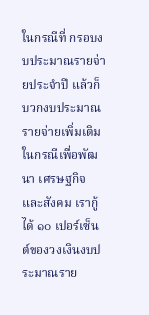ในกรณีที่ กรอบงบประมาณรายจ่ายประจําปี แล้วก็บวกงบประมาณรายจ่ายเพิ่มเติม ในกรณีเพื่อพัฒนา เศรษฐกิจและสังคม เรากู้ได้ ๑๐ เปอร์เซ็นต์ของวงเงินงบประมาณราย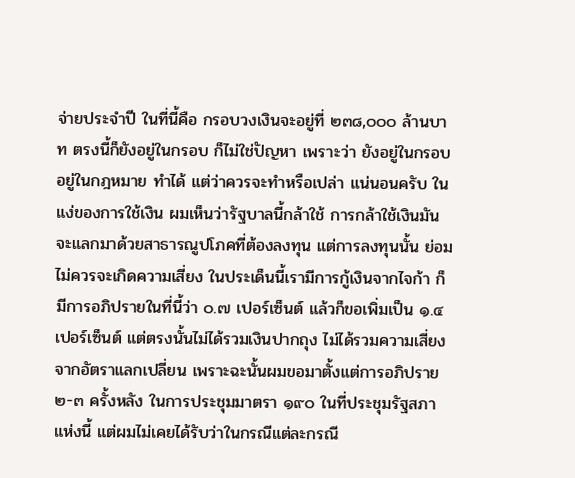จ่ายประจําปี ในที่นี้คือ กรอบวงเงินจะอยู่ที่ ๒๓๘,๐๐๐ ล้านบาท ตรงนี้ก็ยังอยู่ในกรอบ ก็ไม่ใช่ปัญหา เพราะว่า ยังอยู่ในกรอบ อยู่ในกฎหมาย ทําได้ แต่ว่าควรจะทําหรือเปล่า แน่นอนครับ ในแง่ของการใช้เงิน ผมเห็นว่ารัฐบาลนี้กล้าใช้ การกล้าใช้เงินมันจะแลกมาด้วยสาธารณูปโภคที่ต้องลงทุน แต่การลงทุนนั้น ย่อมไม่ควรจะเกิดความเสี่ยง ในประเด็นนี้เรามีการกู้เงินจากไจก้า ก็มีการอภิปรายในที่นี้ว่า ๐.๗ เปอร์เซ็นต์ แล้วก็ขอเพิ่มเป็น ๑.๔ เปอร์เซ็นต์ แต่ตรงนั้นไม่ได้รวมเงินปากถุง ไม่ได้รวมความเสี่ยงจากอัตราแลกเปลี่ยน เพราะฉะนั้นผมขอมาตั้งแต่การอภิปราย ๒-๓ ครั้งหลัง ในการประชุมมาตรา ๑๙๐ ในที่ประชุมรัฐสภาแห่งนี้ แต่ผมไม่เคยได้รับว่าในกรณีแต่ละกรณี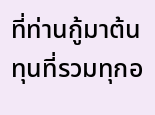ที่ท่านกู้มาต้นทุนที่รวมทุกอ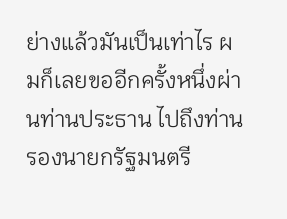ย่างแล้วมันเป็นเท่าไร ผมก็เลยขออีกครั้งหนึ่งผ่านท่านประธาน ไปถึงท่านรองนายกรัฐมนตรี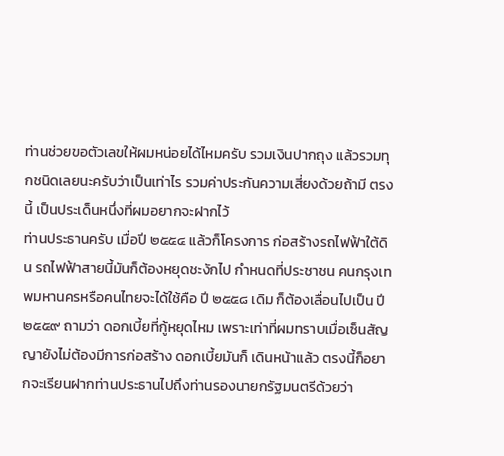ท่านช่วยขอตัวเลขให้ผมหน่อยได้ไหมครับ รวมเงินปากถุง แล้วรวมทุกชนิดเลยนะครับว่าเป็นเท่าไร รวมค่าประกันความเสี่ยงด้วยถ้ามี ตรงนี้ เป็นประเด็นหนึ่งที่ผมอยากจะฝากไว้
ท่านประธานครับ เมื่อปี ๒๕๕๔ แล้วก็โครงการ ก่อสร้างรถไฟฟ้าใต้ดิน รถไฟฟ้าสายนี้มันก็ต้องหยุดชะงักไป กําหนดที่ประชาชน คนกรุงเทพมหานครหรือคนไทยจะได้ใช้คือ ปี ๒๕๕๘ เดิม ก็ต้องเลื่อนไปเป็น ปี ๒๕๕๙ ถามว่า ดอกเบี้ยที่กู้หยุดไหม เพราะเท่าที่ผมทราบเมื่อเซ็นสัญญายังไม่ต้องมีการก่อสร้าง ดอกเบี้ยมันก็ เดินหน้าแล้ว ตรงนี้ก็อยากจะเรียนฝากท่านประธานไปถึงท่านรองนายกรัฐมนตรีด้วยว่า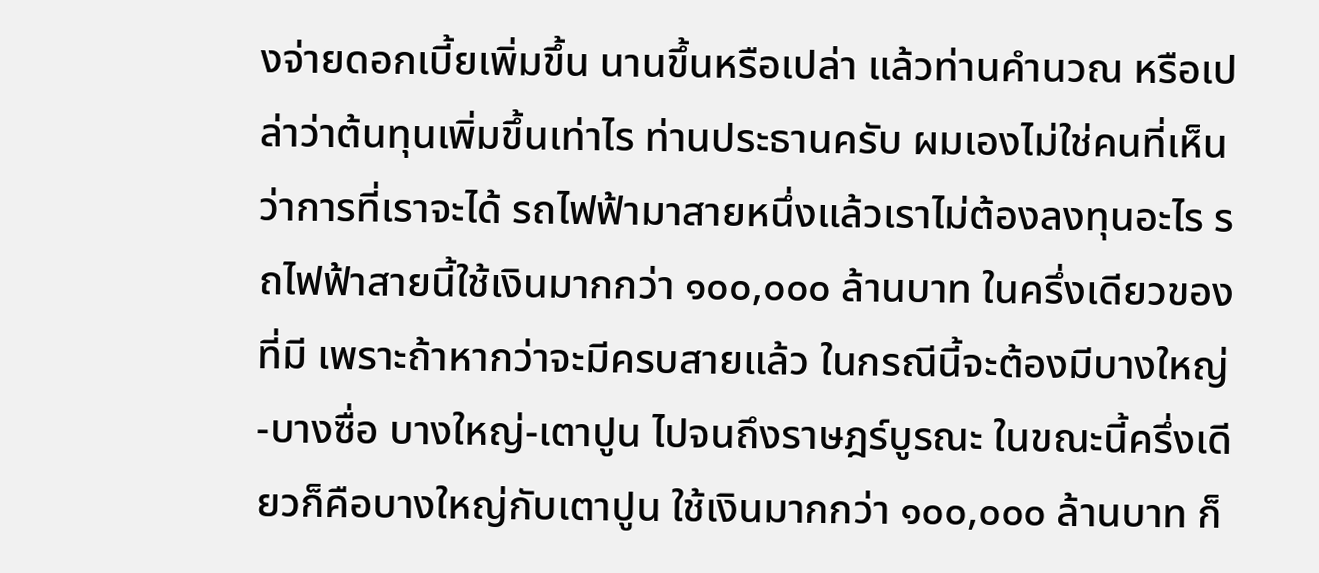งจ่ายดอกเบี้ยเพิ่มขึ้น นานขึ้นหรือเปล่า แล้วท่านคํานวณ หรือเปล่าว่าต้นทุนเพิ่มขึ้นเท่าไร ท่านประธานครับ ผมเองไม่ใช่คนที่เห็นว่าการที่เราจะได้ รถไฟฟ้ามาสายหนึ่งแล้วเราไม่ต้องลงทุนอะไร รถไฟฟ้าสายนี้ใช้เงินมากกว่า ๑๐๐,๐๐๐ ล้านบาท ในครึ่งเดียวของที่มี เพราะถ้าหากว่าจะมีครบสายแล้ว ในกรณีนี้จะต้องมีบางใหญ่-บางซื่อ บางใหญ่-เตาปูน ไปจนถึงราษฎร์บูรณะ ในขณะนี้ครึ่งเดียวก็คือบางใหญ่กับเตาปูน ใช้เงินมากกว่า ๑๐๐,๐๐๐ ล้านบาท ก็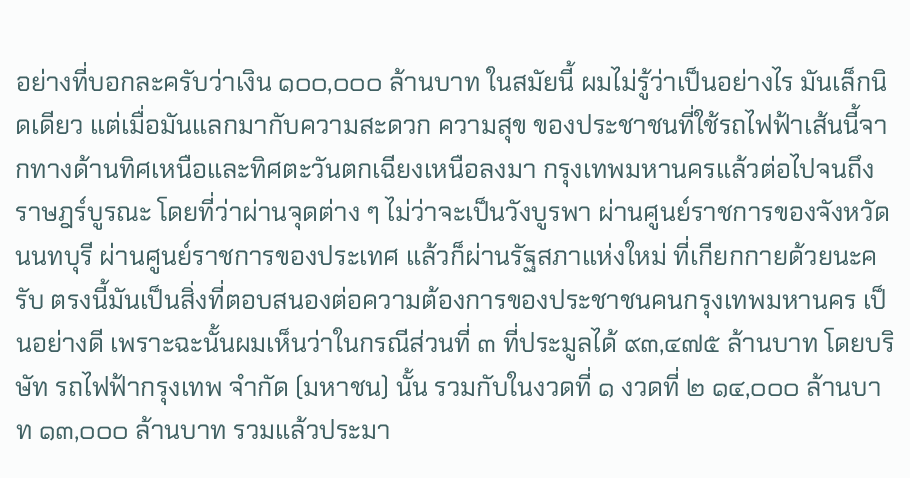อย่างที่บอกละครับว่าเงิน ๑๐๐,๐๐๐ ล้านบาท ในสมัยนี้ ผมไม่รู้ว่าเป็นอย่างไร มันเล็กนิดเดียว แต่เมื่อมันแลกมากับความสะดวก ความสุข ของประชาชนที่ใช้รถไฟฟ้าเส้นนี้จากทางด้านทิศเหนือและทิศตะวันตกเฉียงเหนือลงมา กรุงเทพมหานครแล้วต่อไปจนถึงราษฎร์บูรณะ โดยที่ว่าผ่านจุดต่าง ๆ ไม่ว่าจะเป็นวังบูรพา ผ่านศูนย์ราชการของจังหวัดนนทบุรี ผ่านศูนย์ราชการของประเทศ แล้วก็ผ่านรัฐสภาแห่งใหม่ ที่เกียกกายด้วยนะครับ ตรงนี้มันเป็นสิ่งที่ตอบสนองต่อความต้องการของประชาชนคนกรุงเทพมหานคร เป็นอย่างดี เพราะฉะนั้นผมเห็นว่าในกรณีส่วนที่ ๓ ที่ประมูลได้ ๙๓,๔๗๕ ล้านบาท โดยบริษัท รถไฟฟ้ากรุงเทพ จํากัด (มหาชน) นั้น รวมกับในงวดที่ ๑ งวดที่ ๒ ๑๔,๐๐๐ ล้านบาท ๑๓,๐๐๐ ล้านบาท รวมแล้วประมา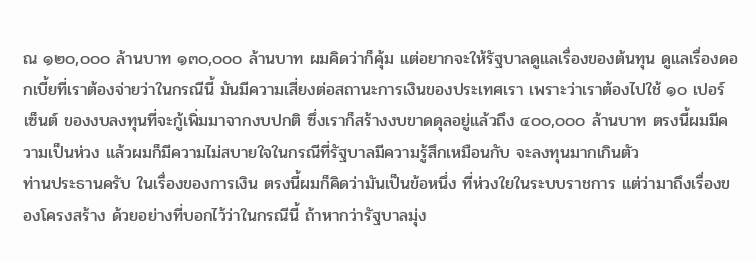ณ ๑๒๐,๐๐๐ ล้านบาท ๑๓๐,๐๐๐ ล้านบาท ผมคิดว่าก็คุ้ม แต่อยากจะให้รัฐบาลดูแลเรื่องของต้นทุน ดูแลเรื่องดอกเบี้ยที่เราต้องจ่ายว่าในกรณีนี้ มันมีความเสี่ยงต่อสถานะการเงินของประเทศเรา เพราะว่าเราต้องไปใช้ ๑๐ เปอร์เซ็นต์ ของงบลงทุนที่จะกู้เพิ่มมาจากงบปกติ ซึ่งเราก็สร้างงบขาดดุลอยู่แล้วถึง ๔๐๐,๐๐๐ ล้านบาท ตรงนี้ผมมีความเป็นห่วง แล้วผมก็มีความไม่สบายใจในกรณีที่รัฐบาลมีความรู้สึกเหมือนกับ จะลงทุนมากเกินตัว
ท่านประธานครับ ในเรื่องของการเงิน ตรงนี้ผมก็คิดว่ามันเป็นข้อหนึ่ง ที่ห่วงใยในระบบราชการ แต่ว่ามาถึงเรื่องของโครงสร้าง ด้วยอย่างที่บอกไว้ว่าในกรณีนี้ ถ้าหากว่ารัฐบาลมุ่ง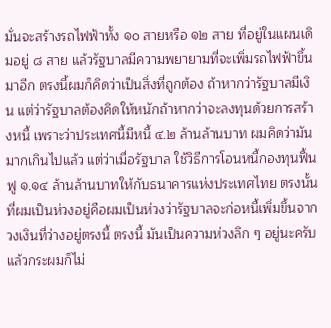มั่นจะสร้างรถไฟฟ้าทั้ง ๑๐ สายหรือ ๑๒ สาย ที่อยู่ในแผนเดิมอยู่ ๘ สาย แล้วรัฐบาลมีความพยายามที่จะเพิ่มรถไฟฟ้าขึ้นมาอีก ตรงนี้ผมก็คิดว่าเป็นสิ่งที่ถูกต้อง ถ้าหากว่ารัฐบาลมีเงิน แต่ว่ารัฐบาลต้องคิดให้หนักถ้าหากว่าจะลงทุนด้วยการสร้างหนี้ เพราะว่าประเทศนี้มีหนี้ ๔.๒ ล้านล้านบาท ผมคิดว่ามันมากเกินไปแล้ว แต่ว่าเมื่อรัฐบาล ใช้วิธีการโอนหนี้กองทุนฟื้นฟู ๑.๑๔ ล้านล้านบาทให้กับธนาคารแห่งประเทศไทย ตรงนั้น ที่ผมเป็นห่วงอยู่คือผมเป็นห่วงว่ารัฐบาลจะก่อหนี้เพิ่มขึ้นจากวงเงินที่ว่างอยู่ตรงนี้ ตรงนี้ มันเป็นความห่วงลึก ๆ อยู่นะครับ แล้วกระผมก็ไม่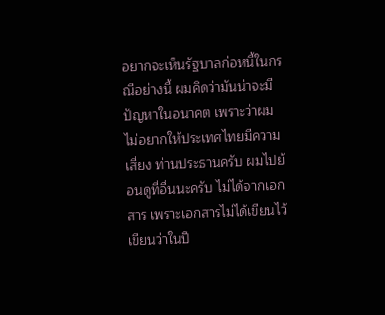อยากจะเห็นรัฐบาลก่อหนี้ในกรณีอย่างนี้ ผมคิดว่ามันน่าจะมีปัญหาในอนาคต เพราะว่าผมไม่อยากให้ประเทศไทยมีความเสี่ยง ท่านประธานครับ ผมไปย้อนดูที่อื่นนะครับ ไม่ได้จากเอกสาร เพราะเอกสารไม่ได้เขียนไว้ เขียนว่าในปี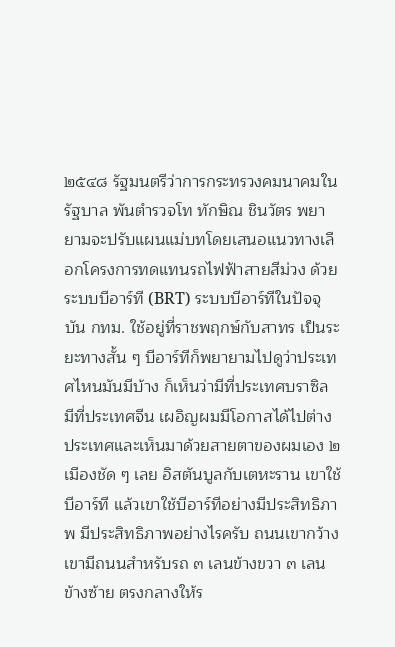๒๕๔๘ รัฐมนตรีว่าการกระทรวงคมนาคมในรัฐบาล พันตํารวจโท ทักษิณ ชินวัตร พยายามจะปรับแผนแม่บทโดยเสนอแนวทางเลือกโครงการทดแทนรถไฟฟ้าสายสีม่วง ด้วยระบบบีอาร์ที (BRT) ระบบบีอาร์ทีในปัจจุบัน กทม. ใช้อยู่ที่ราชพฤกษ์กับสาทร เป็นระยะทางสั้น ๆ บีอาร์ทีก็พยายามไปดูว่าประเทศไหนมันมีบ้าง ก็เห็นว่ามีที่ประเทศบราซิล มีที่ประเทศจีน เผอิญผมมีโอกาสได้ไปต่างประเทศและเห็นมาด้วยสายตาของผมเอง ๒ เมืองชัด ๆ เลย อิสตันบูลกับเตหะราน เขาใช้บีอาร์ที แล้วเขาใช้บีอาร์ทีอย่างมีประสิทธิภาพ มีประสิทธิภาพอย่างไรครับ ถนนเขากว้าง เขามีถนนสําหรับรถ ๓ เลนข้างขวา ๓ เลนข้างซ้าย ตรงกลางให้ร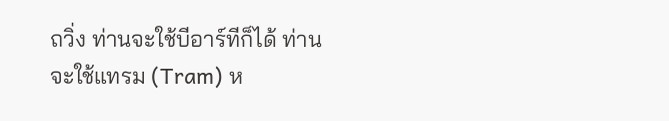ถวิ่ง ท่านจะใช้บีอาร์ทีก็ได้ ท่านจะใช้แทรม (Tram) ห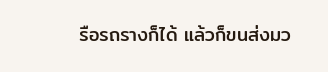รือรถรางก็ได้ แล้วก็ขนส่งมว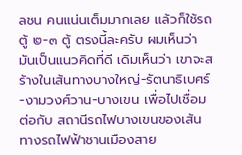ลชน คนแน่นเต็มมากเลย แล้วก็ใช้รถตู้ ๒-๓ ตู้ ตรงนี้ละครับ ผมเห็นว่ามันเป็นแนวคิดที่ดี เดิมเห็นว่า เขาจะสร้างในเส้นทางบางใหญ่-รัตนาธิเบศร์-งามวงศ์วาน-บางเขน เพื่อไปเชื่อมต่อกับ สถานีรถไฟบางเขนของเส้นทางรถไฟฟ้าชานเมืองสาย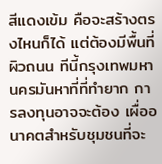สีแดงเข้ม คือจะสร้างตรงไหนก็ได้ แต่ต้องมีพื้นที่ผิวถนน ทีนี้กรุงเทพมหานครมันหาที่ที่ทํายาก การลงทุนอาจจะต้อง เผื่ออนาคตสําหรับชุมชนที่จะ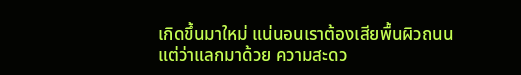เกิดขึ้นมาใหม่ แน่นอนเราต้องเสียพื้นผิวถนนแต่ว่าแลกมาด้วย ความสะดว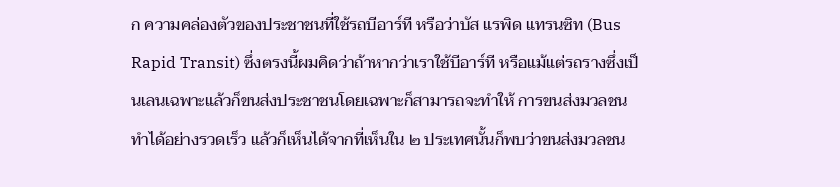ก ความคล่องตัวของประชาชนที่ใช้รถบีอาร์ที หรือว่าบัส แรพิด แทรนซิท (Bus Rapid Transit) ซึ่งตรงนี้ผมคิดว่าถ้าหากว่าเราใช้บีอาร์ที หรือแม้แต่รถรางซึ่งเป็นเลนเฉพาะแล้วก็ขนส่งประชาชนโดยเฉพาะก็สามารถจะทําให้ การขนส่งมวลชนทําได้อย่างรวดเร็ว แล้วก็เห็นได้จากที่เห็นใน ๒ ประเทศนั้นก็พบว่าขนส่งมวลชน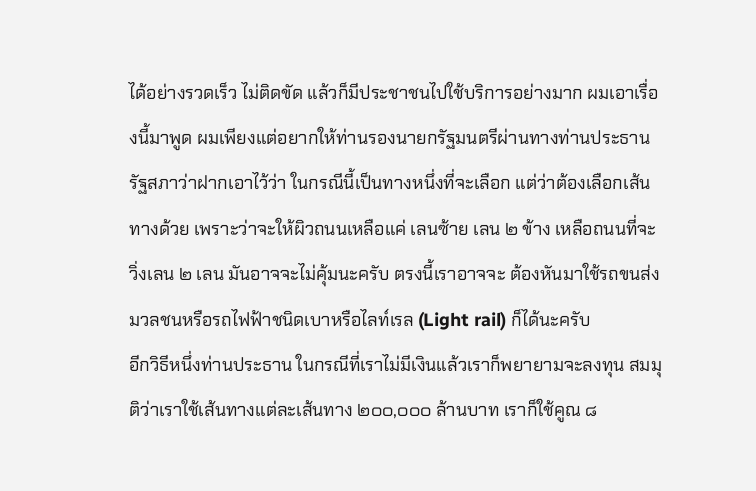ได้อย่างรวดเร็ว ไม่ติดขัด แล้วก็มีประชาชนไปใช้บริการอย่างมาก ผมเอาเรื่องนี้มาพูด ผมเพียงแต่อยากให้ท่านรองนายกรัฐมนตรีผ่านทางท่านประธานรัฐสภาว่าฝากเอาไว้ว่า ในกรณีนี้เป็นทางหนึ่งที่จะเลือก แต่ว่าต้องเลือกเส้นทางด้วย เพราะว่าจะให้ผิวถนนเหลือแค่ เลนซ้าย เลน ๒ ข้าง เหลือถนนที่จะวิ่งเลน ๒ เลน มันอาจจะไม่คุ้มนะครับ ตรงนี้เราอาจจะ ต้องหันมาใช้รถขนส่งมวลชนหรือรถไฟฟ้าชนิดเบาหรือไลท์เรล (Light rail) ก็ได้นะครับ
อีกวิธีหนึ่งท่านประธาน ในกรณีที่เราไม่มีเงินแล้วเราก็พยายามจะลงทุน สมมุติว่าเราใช้เส้นทางแต่ละเส้นทาง ๒๐๐,๐๐๐ ล้านบาท เราก็ใช้คูณ ๘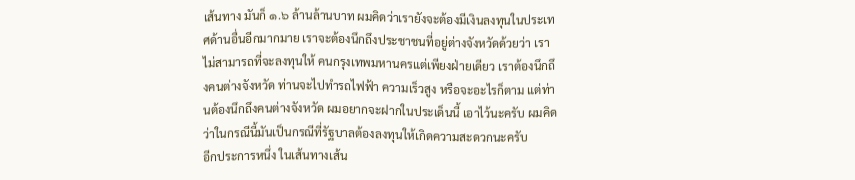เส้นทาง มันก็ ๑.๖ ล้านล้านบาท ผมคิดว่าเรายังจะต้องมีเงินลงทุนในประเทศด้านอื่นอีกมากมาย เราจะต้องนึกถึงประชาชนที่อยู่ต่างจังหวัดด้วยว่า เราไม่สามารถที่จะลงทุนให้ คนกรุงเทพมหานครแต่เพียงฝ่ายเดียว เราต้องนึกถึงคนต่างจังหวัด ท่านจะไปทํารถไฟฟ้า ความเร็วสูง หรือจะอะไรก็ตาม แต่ท่านต้องนึกถึงคนต่างจังหวัด ผมอยากจะฝากในประเด็นนี้ เอาไว้นะครับ ผมคิดว่าในกรณีนี้มันเป็นกรณีที่รัฐบาลต้องลงทุนให้เกิดความสะดวกนะครับ
อีกประการหนึ่ง ในเส้นทางเส้น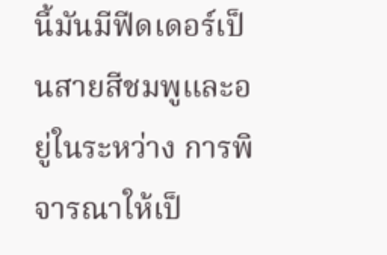นี้มันมีฟีดเดอร์เป็นสายสีชมพูและอยู่ในระหว่าง การพิจารณาให้เป็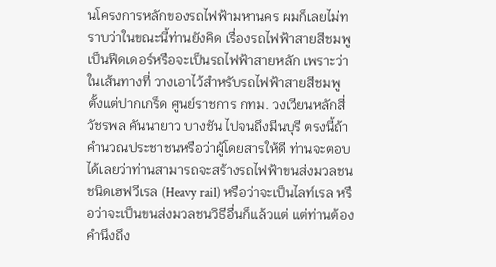นโครงการหลักของรถไฟฟ้ามหานคร ผมก็เลยไม่ทราบว่าในขณะนี้ท่านยังคิด เรื่องรถไฟฟ้าสายสีชมพูเป็นฟีดเดอร์หรือจะเป็นรถไฟฟ้าสายหลัก เพราะว่าในเส้นทางที่ วางเอาไว้สําหรับรถไฟฟ้าสายสีชมพูตั้งแต่ปากเกร็ด ศูนย์ราชการ กทม. วงเวียนหลักสี่ วัชรพล คันนายาว บางชัน ไปจนถึงมีนบุรี ตรงนี้ถ้าคํานวณประชาชนหรือว่าผู้โดยสารให้ดี ท่านจะตอบได้เลยว่าท่านสามารถจะสร้างรถไฟฟ้าขนส่งมวลชน ชนิดเฮฟวีเรล (Heavy rail) หรือว่าจะเป็นไลท์เรล หรือว่าจะเป็นขนส่งมวลชนวิธีอื่นก็แล้วแต่ แต่ท่านต้องคํานึงถึง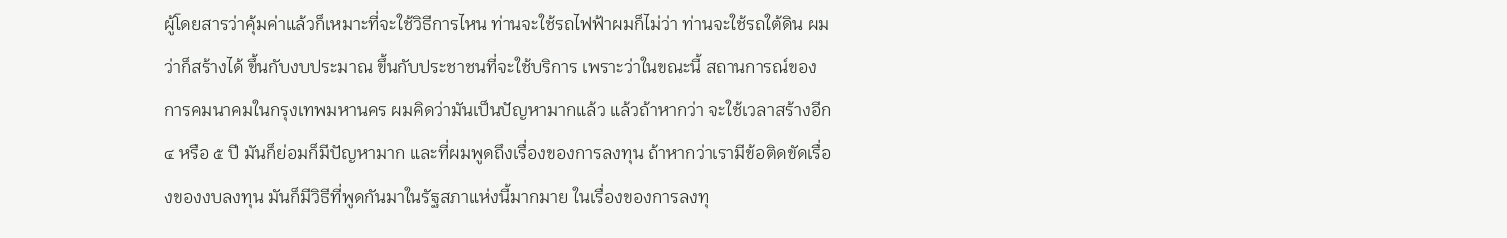ผู้โดยสารว่าคุ้มค่าแล้วก็เหมาะที่จะใช้วิธีการไหน ท่านจะใช้รถไฟฟ้าผมก็ไม่ว่า ท่านจะใช้รถใต้ดิน ผมว่าก็สร้างได้ ขึ้นกับงบประมาณ ขึ้นกับประชาชนที่จะใช้บริการ เพราะว่าในขณะนี้ สถานการณ์ของการคมนาคมในกรุงเทพมหานคร ผมคิดว่ามันเป็นปัญหามากแล้ว แล้วถ้าหากว่า จะใช้เวลาสร้างอีก ๔ หรือ ๕ ปี มันก็ย่อมก็มีปัญหามาก และที่ผมพูดถึงเรื่องของการลงทุน ถ้าหากว่าเรามีข้อติดขัดเรื่องของงบลงทุน มันก็มีวิธีที่พูดกันมาในรัฐสภาแห่งนี้มากมาย ในเรื่องของการลงทุ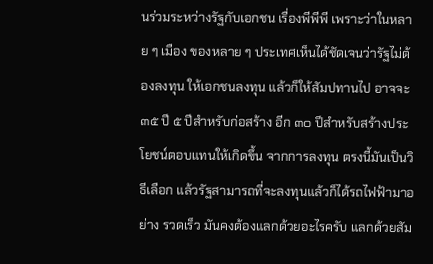นร่วมระหว่างรัฐกับเอกชน เรื่องพีพีพี เพราะว่าในหลาย ๆ เมือง ของหลาย ๆ ประเทศเห็นได้ชัดเจนว่ารัฐไม่ต้องลงทุน ให้เอกชนลงทุน แล้วก็ให้สัมปทานไป อาจจะ ๓๕ ปี ๕ ปีสําหรับก่อสร้าง อีก ๓๐ ปีสําหรับสร้างประโยชน์ตอบแทนให้เกิดขึ้น จากการลงทุน ตรงนี้มันเป็นวิธีเลือก แล้วรัฐสามารถที่จะลงทุนแล้วก็ได้รถไฟฟ้ามาอย่าง รวดเร็ว มันคงต้องแลกด้วยอะไรครับ แลกด้วยสัม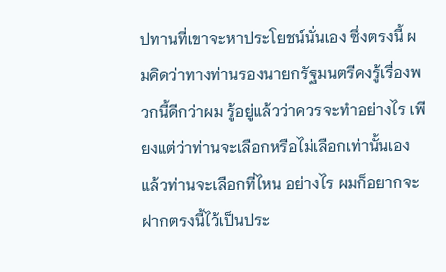ปทานที่เขาจะหาประโยชน์นั่นเอง ซึ่งตรงนี้ ผมคิดว่าทางท่านรองนายกรัฐมนตรีคงรู้เรื่องพวกนี้ดีกว่าผม รู้อยู่แล้วว่าควรจะทําอย่างไร เพียงแต่ว่าท่านจะเลือกหรือไม่เลือกเท่านั้นเอง แล้วท่านจะเลือกที่ไหน อย่างไร ผมก็อยากจะ ฝากตรงนี้ไว้เป็นประ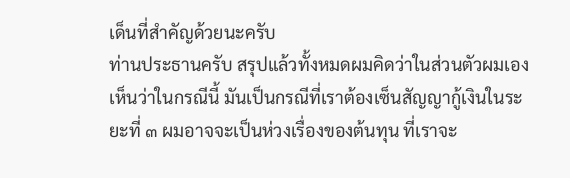เด็นที่สําคัญด้วยนะครับ
ท่านประธานครับ สรุปแล้วทั้งหมดผมคิดว่าในส่วนตัวผมเองเห็นว่าในกรณีนี้ มันเป็นกรณีที่เราต้องเซ็นสัญญากู้เงินในระยะที่ ๓ ผมอาจจะเป็นห่วงเรื่องของต้นทุน ที่เราจะ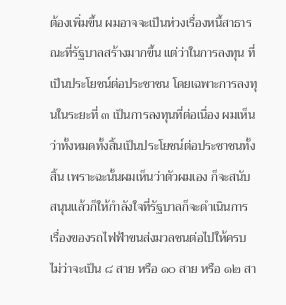ต้องเพิ่มขึ้น ผมอาจจะเป็นห่วงเรื่องหนี้สาธารณะที่รัฐบาลสร้างมากขึ้น แต่ว่าในการลงทุน ที่เป็นประโยชน์ต่อประชาชน โดยเฉพาะการลงทุนในระยะที่ ๓ เป็นการลงทุนที่ต่อเนื่อง ผมเห็นว่าทั้งหมดทั้งสิ้นเป็นประโยชน์ต่อประชาชนทั้งสิ้น เพราะฉะนั้นผมเห็นว่าตัวผมเอง ก็จะสนับสนุนแล้วก็ให้กําลังใจที่รัฐบาลก็จะดําเนินการเรื่องของรถไฟฟ้าขนส่งมวลชนต่อไปให้ครบ ไม่ว่าจะเป็น ๘ สาย หรือ ๑๐ สาย หรือ ๑๒ สา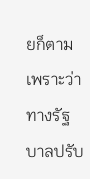ยก็ตาม เพราะว่าทางรัฐบาลปรับ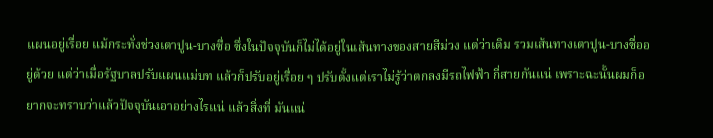แผนอยู่เรื่อย แม้กระทั่งช่วงเตาปูน-บางซื่อ ซึ่งในปัจจุบันก็ไม่ได้อยู่ในเส้นทางของสายสีม่วง แต่ว่าเดิม รวมเส้นทางเตาปูน-บางซื่ออยู่ด้วย แต่ว่าเมื่อรัฐบาลปรับแผนแม่บท แล้วก็ปรับอยู่เรื่อย ๆ ปรับตั้งแต่เราไม่รู้ว่าตกลงมีรถไฟฟ้า กี่สายกันแน่ เพราะฉะนั้นผมก็อยากจะทราบว่าแล้วปัจจุบันเอาอย่างไรแน่ แล้วสิ่งที่ มันแน่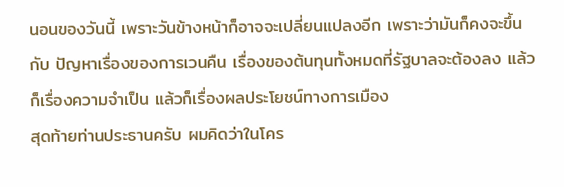นอนของวันนี้ เพราะวันข้างหน้าก็อาจจะเปลี่ยนแปลงอีก เพราะว่ามันก็คงจะขึ้นกับ ปัญหาเรื่องของการเวนคืน เรื่องของต้นทุนทั้งหมดที่รัฐบาลจะต้องลง แล้วก็เรื่องความจําเป็น แล้วก็เรื่องผลประโยชน์ทางการเมือง
สุดท้ายท่านประธานครับ ผมคิดว่าในโคร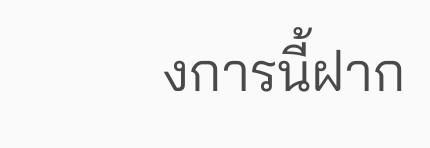งการนี้ฝาก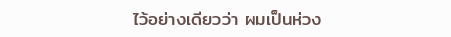ไว้อย่างเดียวว่า ผมเป็นห่วง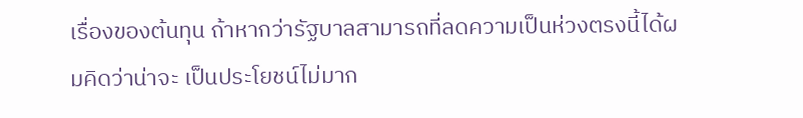เรื่องของต้นทุน ถ้าหากว่ารัฐบาลสามารถที่ลดความเป็นห่วงตรงนี้ได้ผมคิดว่าน่าจะ เป็นประโยชน์ไม่มาก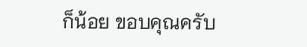ก็น้อย ขอบคุณครับ